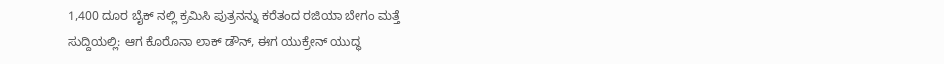1,400 ದೂರ ಬೈಕ್ ನಲ್ಲಿ ಕ್ರಮಿಸಿ ಪುತ್ರನನ್ನು ಕರೆತಂದ ರಜಿಯಾ ಬೇಗಂ ಮತ್ತೆ ಸುದ್ದಿಯಲ್ಲಿ: ಆಗ ಕೊರೊನಾ ಲಾಕ್ ಡೌನ್, ಈಗ ಯುಕ್ರೇನ್ ಯುದ್ಧ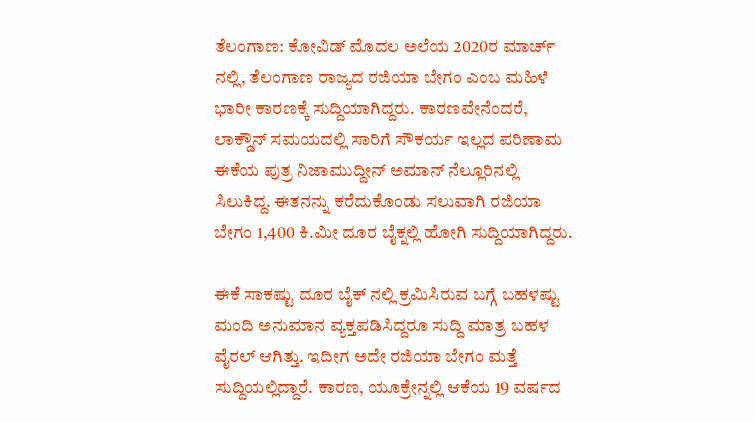ತೆಲಂಗಾಣ: ಕೋವಿಡ್ ಮೊದಲ ಅಲೆಯ 2020ರ ಮಾರ್ಚ್ ನಲ್ಲಿ, ತೆಲಂಗಾಣ ರಾಜ್ಯದ ರಜಿಯಾ ಬೇಗಂ ಎಂಬ ಮಹಿಳೆ ಭಾರೀ ಕಾರಣಕ್ಕೆ ಸುದ್ದಿಯಾಗಿದ್ದರು. ಕಾರಣವೇನೆಂದರೆ, ಲಾಕ್ಡೌನ್ ಸಮಯದಲ್ಲಿ ಸಾರಿಗೆ ಸೌಕರ್ಯ ಇಲ್ಲದ ಪರಿಣಾಮ ಈಕೆಯ ಪುತ್ರ ನಿಜಾಮುದ್ದೀನ್ ಅಮಾನ್ ನೆಲ್ಲೂರಿನಲ್ಲಿ ಸಿಲುಕಿದ್ದ. ಈತನನ್ನು ಕರೆದುಕೊಂಡು ಸಲುವಾಗಿ ರಜಿಯಾ ಬೇಗಂ 1,400 ಕಿ.ಮೀ ದೂರ ಬೈಕ್ನಲ್ಲಿ ಹೋಗಿ ಸುದ್ದಿಯಾಗಿದ್ದರು.

ಈಕೆ ಸಾಕಷ್ಟು ದೂರ ಬೈಕ್ ನಲ್ಲಿ ಕ್ರಮಿಸಿರುವ ಬಗ್ಗೆ ಬಹಳಷ್ಟು ಮಂದಿ ಅನುಮಾನ ವ್ಯಕ್ತಪಡಿಸಿದ್ದರೂ ಸುದ್ದಿ ಮಾತ್ರ ಬಹಳ ವೈರಲ್ ಆಗಿತ್ತು. ಇದೀಗ ಅದೇ ರಜಿಯಾ ಬೇಗಂ ಮತ್ತೆ ಸುದ್ದಿಯಲ್ಲಿದ್ದಾರೆ. ಕಾರಣ, ಯೂಕ್ರೇನ್ನಲ್ಲಿ ಆಕೆಯ 19 ವರ್ಷದ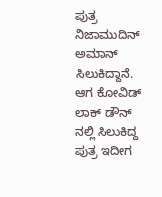ಪುತ್ರ ನಿಜಾಮುದಿನ್ ಅಮಾನ್ ಸಿಲುಕಿದ್ದಾನೆ. ಆಗ ಕೋವಿಡ್ ಲಾಕ್ ಡೌನ್ ನಲ್ಲಿ ಸಿಲುಕಿದ್ದ ಪುತ್ರ ಇದೀಗ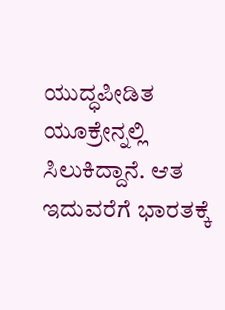ಯುದ್ಧಪೀಡಿತ ಯೂಕ್ರೇನ್ನಲ್ಲಿ ಸಿಲುಕಿದ್ದಾನೆ. ಆತ ಇದುವರೆಗೆ ಭಾರತಕ್ಕೆ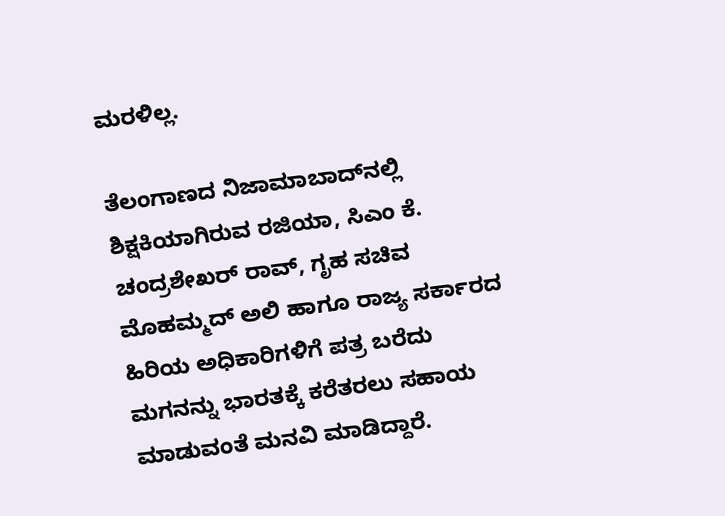ಮರಳಿಲ್ಲ.

ತೆಲಂಗಾಣದ ನಿಜಾಮಾಬಾದ್‌ನಲ್ಲಿ ಶಿಕ್ಷಕಿಯಾಗಿರುವ ರಜಿಯಾ, ಸಿಎಂ ಕೆ. ಚಂದ್ರಶೇಖರ್ ರಾವ್, ಗೃಹ ಸಚಿವ ಮೊಹಮ್ಮದ್ ಅಲಿ ಹಾಗೂ ರಾಜ್ಯ ಸರ್ಕಾರದ ಹಿರಿಯ ಅಧಿಕಾರಿಗಳಿಗೆ ಪತ್ರ ಬರೆದು ಮಗನನ್ನು ಭಾರತಕ್ಕೆ ಕರೆತರಲು ಸಹಾಯ ಮಾಡುವಂತೆ ಮನವಿ ಮಾಡಿದ್ದಾರೆ.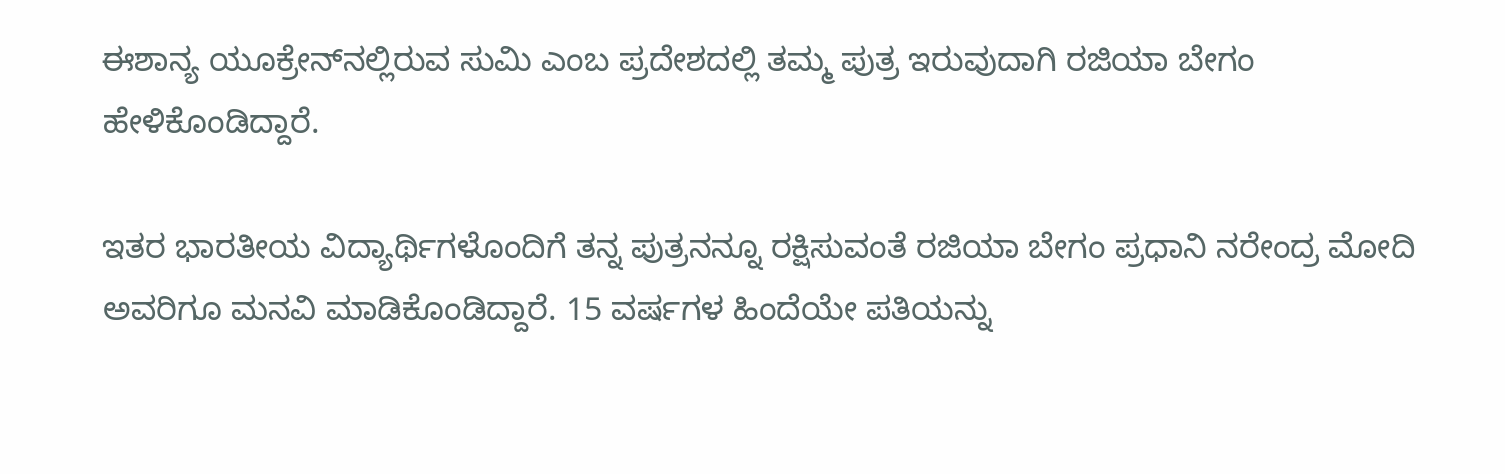ಈಶಾನ್ಯ ಯೂಕ್ರೇನ್‌ನಲ್ಲಿರುವ ಸುಮಿ ಎಂಬ ಪ್ರದೇಶದಲ್ಲಿ ತಮ್ಮ ಪುತ್ರ ಇರುವುದಾಗಿ ರಜಿಯಾ ಬೇಗಂ ಹೇಳಿಕೊಂಡಿದ್ದಾರೆ.

ಇತರ ಭಾರತೀಯ ವಿದ್ಯಾರ್ಥಿಗಳೊಂದಿಗೆ ತನ್ನ ಪುತ್ರನನ್ನೂ ರಕ್ಷಿಸುವಂತೆ ರಜಿಯಾ ಬೇಗಂ ಪ್ರಧಾನಿ ನರೇಂದ್ರ ಮೋದಿ ಅವರಿಗೂ ಮನವಿ ಮಾಡಿಕೊಂಡಿದ್ದಾರೆ. 15 ವರ್ಷಗಳ ಹಿಂದೆಯೇ ಪತಿಯನ್ನು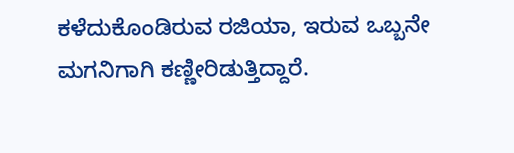ಕಳೆದುಕೊಂಡಿರುವ ರಜಿಯಾ, ಇರುವ ಒಬ್ಬನೇ ಮಗನಿಗಾಗಿ ಕಣ್ಣೀರಿಡುತ್ತಿದ್ದಾರೆ.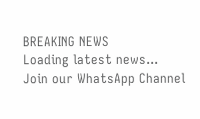BREAKING NEWS
Loading latest news...
Join our WhatsApp Channel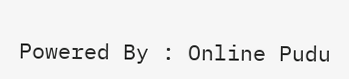Powered By : Online Pudu